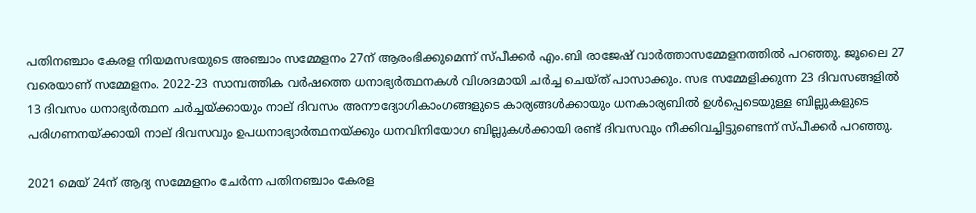പതിനഞ്ചാം കേരള നിയമസഭയുടെ അഞ്ചാം സമ്മേളനം 27ന് ആരംഭിക്കുമെന്ന് സ്പീക്കര്‍ എം.ബി രാജേഷ് വാര്‍ത്താസമ്മേളനത്തില്‍ പറഞ്ഞു. ജൂലൈ 27 വരെയാണ് സമ്മേളനം. 2022-23 സാമ്പത്തിക വര്‍ഷത്തെ ധനാഭ്യര്‍ത്ഥനകള്‍ വിശദമായി ചര്‍ച്ച ചെയ്ത് പാസാക്കും. സഭ സമ്മേളിക്കുന്ന 23 ദിവസങ്ങളില്‍ 13 ദിവസം ധനാഭ്യര്‍ത്ഥന ചര്‍ച്ചയ്ക്കായും നാല് ദിവസം അനൗദ്യോഗികാംഗങ്ങളുടെ കാര്യങ്ങള്‍ക്കായും ധനകാര്യബില്‍ ഉള്‍പ്പെടെയുള്ള ബില്ലുകളുടെ പരിഗണനയ്ക്കായി നാല് ദിവസവും ഉപധനാഭ്യാര്‍ത്ഥനയ്ക്കും ധനവിനിയോഗ ബില്ലുകള്‍ക്കായി രണ്ട് ദിവസവും നീക്കിവച്ചിട്ടുണ്ടെന്ന് സ്പീക്കര്‍ പറഞ്ഞു.

2021 മെയ് 24ന് ആദ്യ സമ്മേളനം ചേര്‍ന്ന പതിനഞ്ചാം കേരള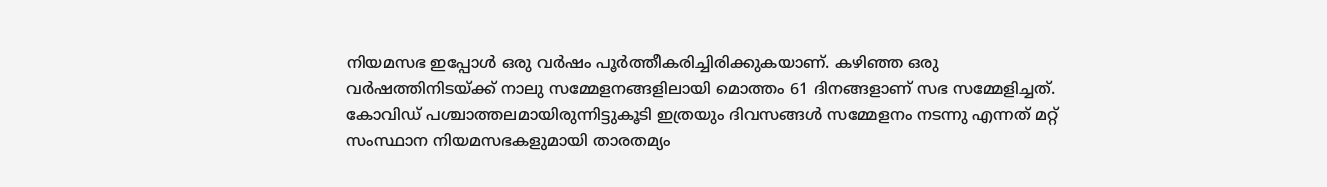നിയമസഭ ഇപ്പോള്‍ ഒരു വര്‍ഷം പൂര്‍ത്തീകരിച്ചിരിക്കുകയാണ്. കഴിഞ്ഞ ഒരു വര്‍ഷത്തിനിടയ്ക്ക് നാലു സമ്മേളനങ്ങളിലായി മൊത്തം 61 ദിനങ്ങളാണ് സഭ സമ്മേളിച്ചത്. കോവിഡ് പശ്ചാത്തലമായിരുന്നിട്ടുകൂടി ഇത്രയും ദിവസങ്ങള്‍ സമ്മേളനം നടന്നു എന്നത് മറ്റ് സംസ്ഥാന നിയമസഭകളുമായി താരതമ്യം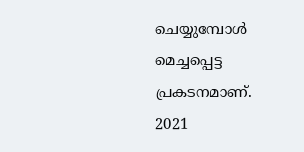ചെയ്യുമ്പോള്‍ മെച്ചപ്പെട്ട പ്രകടനമാണ്. 2021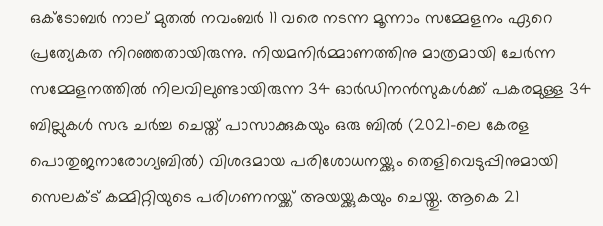ഒക്ടോബര്‍ നാല് മുതല്‍ നവംബര്‍ 11 വരെ നടന്ന മൂന്നാം സമ്മേളനം ഏറെ പ്രത്യേകത നിറഞ്ഞതായിരുന്നു. നിയമനിര്‍മ്മാണത്തിനു മാത്രമായി ചേര്‍ന്ന സമ്മേളനത്തില്‍ നിലവിലുണ്ടായിരുന്ന 34 ഓര്‍ഡിനന്‍സുകള്‍ക്ക് പകരമുള്ള 34 ബില്ലുകള്‍ സഭ ചര്‍ച്ച ചെയ്ത് പാസാക്കുകയും ഒരു ബില്‍ (2021-ലെ കേരള പൊതുജനാരോഗ്യബില്‍) വിശദമായ പരിശോധനയ്ക്കും തെളിവെടുപ്പിനുമായി സെലക്ട് കമ്മിറ്റിയുടെ പരിഗണനയ്ക്ക് അയയ്ക്കുകയും ചെയ്തു. ആകെ 21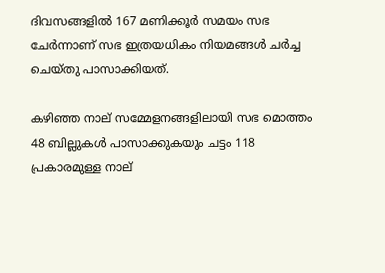ദിവസങ്ങളില്‍ 167 മണിക്കൂര്‍ സമയം സഭ ചേര്‍ന്നാണ് സഭ ഇത്രയധികം നിയമങ്ങള്‍ ചര്‍ച്ച ചെയ്തു പാസാക്കിയത്.

കഴിഞ്ഞ നാല് സമ്മേളനങ്ങളിലായി സഭ മൊത്തം 48 ബില്ലുകള്‍ പാസാക്കുകയും ചട്ടം 118 പ്രകാരമുള്ള നാല്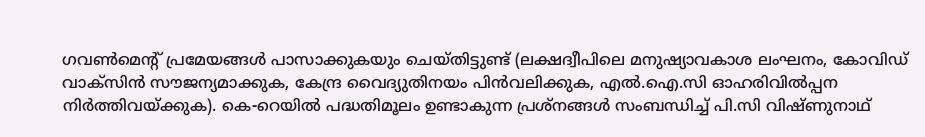ഗവണ്‍മെന്റ് പ്രമേയങ്ങള്‍ പാസാക്കുകയും ചെയ്തിട്ടുണ്ട് (ലക്ഷദ്വീപിലെ മനുഷ്യാവകാശ ലംഘനം, കോവിഡ് വാക്സിന്‍ സൗജന്യമാക്കുക, കേന്ദ്ര വൈദ്യുതിനയം പിന്‍വലിക്കുക, എല്‍.ഐ.സി ഓഹരിവില്‍പ്പന നിര്‍ത്തിവയ്ക്കുക). കെ-റെയില്‍ പദ്ധതിമൂലം ഉണ്ടാകുന്ന പ്രശ്നങ്ങള്‍ സംബന്ധിച്ച് പി.സി വിഷ്ണുനാഥ്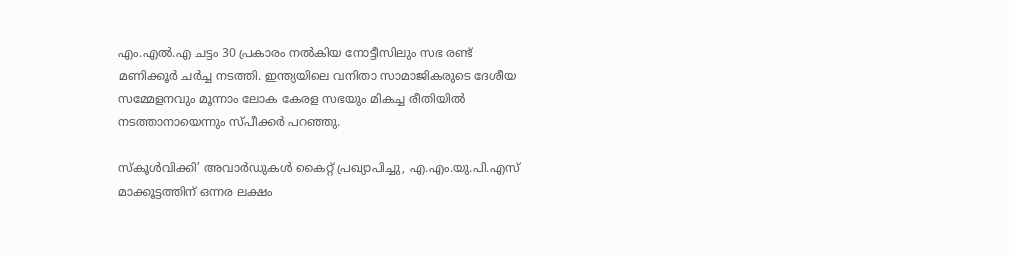എം.എല്‍.എ ചട്ടം 30 പ്രകാരം നല്‍കിയ നോട്ടീസിലും സഭ രണ്ട് മണിക്കൂര്‍ ചര്‍ച്ച നടത്തി. ഇന്ത്യയിലെ വനിതാ സാമാജികരുടെ ദേശീയ സമ്മേളനവും മൂന്നാം ലോക കേരള സഭയും മികച്ച രീതിയില്‍ നടത്താനായെന്നും സ്പീക്കര്‍ പറഞ്ഞു.

സ്‌കൂള്‍വിക്കി’ അവാര്‍ഡുകള്‍ കൈറ്റ് പ്രഖ്യാപിച്ചു, എ.എം.യു.പി.എസ് മാക്കൂട്ടത്തിന് ഒന്നര ലക്ഷം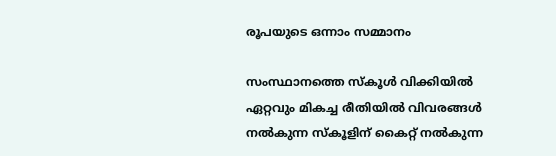രൂപയുടെ ഒന്നാം സമ്മാനം

സംസ്ഥാനത്തെ സ്‌കൂള്‍ വിക്കിയില്‍ ഏറ്റവും മികച്ച രീതിയില്‍ വിവരങ്ങള്‍ നല്‍കുന്ന സ്‌കൂളിന് കൈറ്റ് നല്‍കുന്ന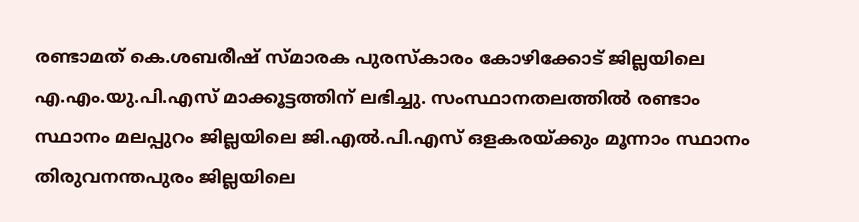രണ്ടാമത് കെ.ശബരീഷ് സ്മാരക പുരസ്‌കാരം കോഴിക്കോട് ജില്ലയിലെ എ.എം.യു.പി.എസ് മാക്കൂട്ടത്തിന് ലഭിച്ചു. സംസ്ഥാനതലത്തില്‍ രണ്ടാം സ്ഥാനം മലപ്പുറം ജില്ലയിലെ ജി.എല്‍.പി.എസ് ഒളകരയ്ക്കും മൂന്നാം സ്ഥാനം തിരുവനന്തപുരം ജില്ലയിലെ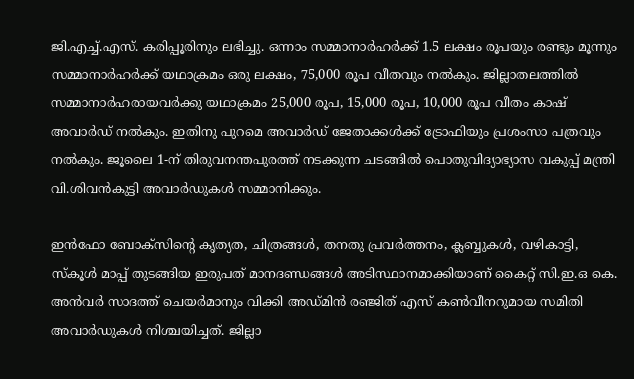ജി.എച്ച്.എസ്. കരിപ്പൂരിനും ലഭിച്ചു. ഒന്നാം സമ്മാനാര്‍ഹര്‍ക്ക് 1.5 ലക്ഷം രൂപയും രണ്ടും മൂന്നും സമ്മാനാര്‍ഹര്‍ക്ക് യഥാക്രമം ഒരു ലക്ഷം, 75,000 രൂപ വീതവും നല്‍കും. ജില്ലാതലത്തില്‍ സമ്മാനാര്‍ഹരായവര്‍ക്കു യഥാക്രമം 25,000 രൂപ, 15,000 രൂപ, 10,000 രൂപ വീതം കാഷ് അവാര്‍ഡ് നല്‍കും. ഇതിനു പുറമെ അവാര്‍ഡ് ജേതാക്കള്‍ക്ക് ട്രോഫിയും പ്രശംസാ പത്രവും നല്‍കും. ജൂലൈ 1-ന് തിരുവനന്തപുരത്ത് നടക്കുന്ന ചടങ്ങില്‍ പൊതുവിദ്യാഭ്യാസ വകുപ്പ് മന്ത്രി വി.ശിവന്‍കുട്ടി അവാര്‍ഡുകള്‍ സമ്മാനിക്കും.

ഇന്‍ഫോ ബോക്സിന്റെ കൃത്യത, ചിത്രങ്ങള്‍, തനതു പ്രവര്‍ത്തനം, ക്ലബ്ബുകള്‍, വഴികാട്ടി, സ്‌കൂള്‍ മാപ്പ് തുടങ്ങിയ ഇരുപത് മാനദണ്ഡങ്ങള്‍ അടിസ്ഥാനമാക്കിയാണ് കൈറ്റ് സി.ഇ.ഒ കെ. അന്‍വര്‍ സാദത്ത് ചെയര്‍മാനും വിക്കി അഡ്മിന്‍ രഞ്ജിത് എസ് കണ്‍വീനറുമായ സമിതി അവാര്‍ഡുകള്‍ നിശ്ചയിച്ചത്. ജില്ലാ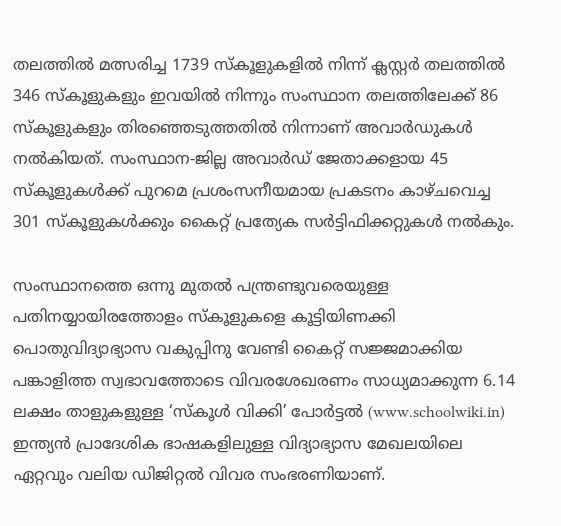തലത്തില്‍ മത്സരിച്ച 1739 സ്‌കൂളുകളില്‍ നിന്ന് ക്ലസ്റ്റര്‍ തലത്തില്‍ 346 സ്‌കൂളുകളും ഇവയില്‍ നിന്നും സംസ്ഥാന തലത്തിലേക്ക് 86 സ്‌കൂളുകളും തിരഞ്ഞെടുത്തതില്‍ നിന്നാണ് അവാര്‍ഡുകള്‍ നല്‍കിയത്. സംസ്ഥാന-ജില്ല അവാര്‍ഡ് ജേതാക്കളായ 45 സ്‌കൂളുകള്‍ക്ക് പുറമെ പ്രശംസനീയമായ പ്രകടനം കാഴ്ചവെച്ച 301 സ്‌കൂളുകള്‍ക്കും കൈറ്റ് പ്രത്യേക സര്‍ട്ടിഫിക്കറ്റുകള്‍ നല്‍കും.

സംസ്ഥാനത്തെ ഒന്നു മുതല്‍ പന്ത്രണ്ടുവരെയുള്ള പതിനയ്യായിരത്തോളം സ്‌കൂളുകളെ കൂട്ടിയിണക്കി പൊതുവിദ്യാഭ്യാസ വകുപ്പിനു വേണ്ടി കൈറ്റ് സജ്ജമാക്കിയ പങ്കാളിത്ത സ്വഭാവത്തോടെ വിവരശേഖരണം സാധ്യമാക്കുന്ന 6.14 ലക്ഷം താളുകളുള്ള ‘സ്‌കൂള്‍ വിക്കി’ പോര്‍ട്ടല്‍ (www.schoolwiki.in) ഇന്ത്യന്‍ പ്രാദേശിക ഭാഷകളിലുള്ള വിദ്യാഭ്യാസ മേഖലയിലെ ഏറ്റവും വലിയ ഡിജിറ്റല്‍ വിവര സംഭരണിയാണ്.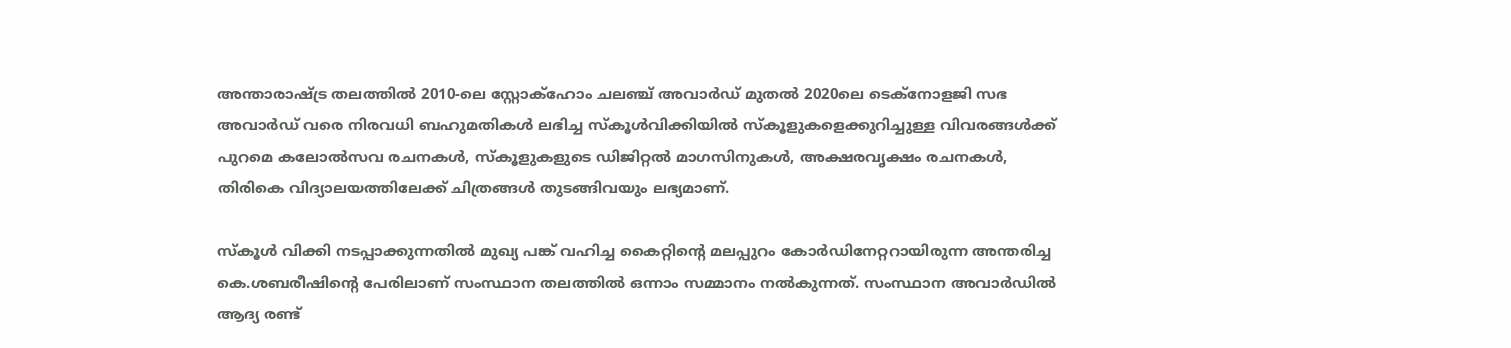അന്താരാഷ്ട്ര തലത്തില്‍ 2010-ലെ സ്റ്റോക്ഹോം ചലഞ്ച് അവാര്‍ഡ് മുതല്‍ 2020ലെ ടെക്നോളജി സഭ അവാര്‍ഡ് വരെ നിരവധി ബഹുമതികള്‍ ലഭിച്ച സ്‌കൂള്‍വിക്കിയില്‍ സ്‌കൂളുകളെക്കുറിച്ചുള്ള വിവരങ്ങള്‍ക്ക് പുറമെ കലോല്‍സവ രചനകള്‍, സ്‌കൂളുകളുടെ ഡിജിറ്റല്‍ മാഗസിനുകള്‍, അക്ഷരവൃക്ഷം രചനകള്‍, തിരികെ വിദ്യാലയത്തിലേക്ക് ചിത്രങ്ങള്‍ തുടങ്ങിവയും ലഭ്യമാണ്.

സ്‌കൂള്‍ വിക്കി നടപ്പാക്കുന്നതില്‍ മുഖ്യ പങ്ക് വഹിച്ച കൈറ്റിന്റെ മലപ്പുറം കോര്‍ഡിനേറ്ററായിരുന്ന അന്തരിച്ച കെ.ശബരീഷിന്റെ പേരിലാണ് സംസ്ഥാന തലത്തില്‍ ഒന്നാം സമ്മാനം നല്‍കുന്നത്. സംസ്ഥാന അവാര്‍ഡില്‍ ആദ്യ രണ്ട്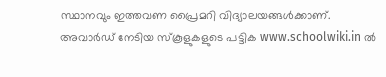സ്ഥാനവും ഇത്തവണ പ്രൈമറി വിദ്യാലയങ്ങള്‍ക്കാണ്. അവാര്‍ഡ് നേടിയ സ്‌കൂളുകളുടെ പട്ടിക www.schoolwiki.in ല്‍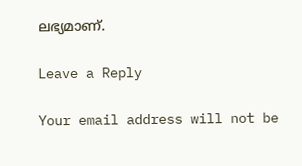ലഭ്യമാണ്.

Leave a Reply

Your email address will not be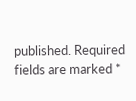published. Required fields are marked *